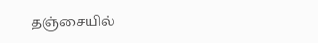தஞ்சையில்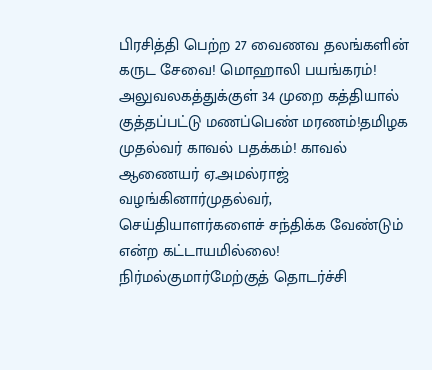பிரசித்தி பெற்ற 27 வைணவ தலங்களின் கருட சேவை! மொஹாலி பயங்கரம்! அலுவலகத்துக்குள் 34 முறை கத்தியால் குத்தப்பட்டு மணப்பெண் மரணம்!தமிழக முதல்வர் காவல் பதக்கம்! காவல் ஆணையர் ஏ.அமல்ராஜ் வழங்கினார்முதல்வர், செய்தியாளர்களைச் சந்திக்க வேண்டும் என்ற கட்டாயமில்லை! நிர்மல்குமார்மேற்குத் தொடர்ச்சி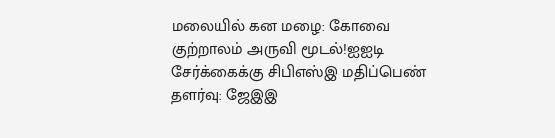மலையில் கன மழை: கோவை குற்றாலம் அருவி மூடல்!ஐஐடி சேர்க்கைக்கு சிபிஎஸ்இ மதிப்பெண் தளர்வு: ஜேஇஇ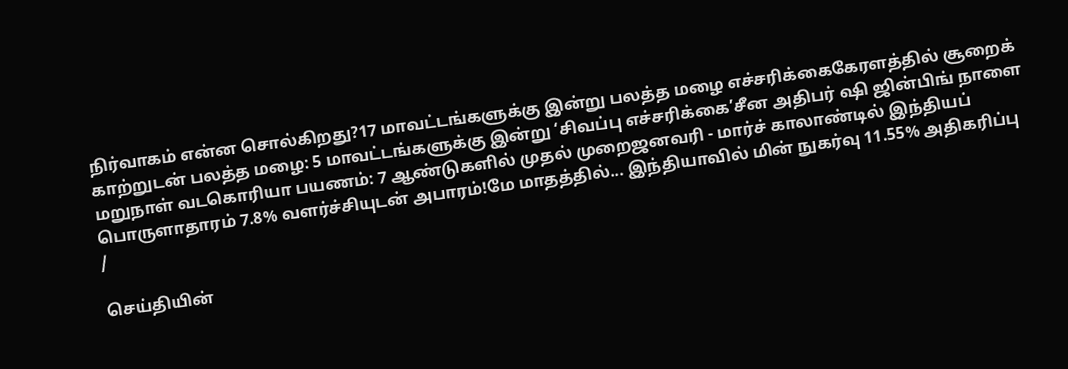நிர்வாகம் என்ன சொல்கிறது?17 மாவட்டங்களுக்கு இன்று பலத்த மழை எச்சரிக்கைகேரளத்தில் சூறைக் காற்றுடன் பலத்த மழை: 5 மாவட்டங்களுக்கு இன்று ‘சிவப்பு எச்சரிக்கை’சீன அதிபர் ஷி ஜின்பிங் நாளை மறுநாள் வடகொரியா பயணம்: 7 ஆண்டுகளில் முதல் முறைஜனவரி - மார்ச் காலாண்டில் இந்தியப் பொருளாதாரம் 7.8% வளர்ச்சியுடன் அபாரம்!மே மாதத்தில்... இந்தியாவில் மின் நுகர்வு 11.55% அதிகரிப்பு
/

செய்தியின்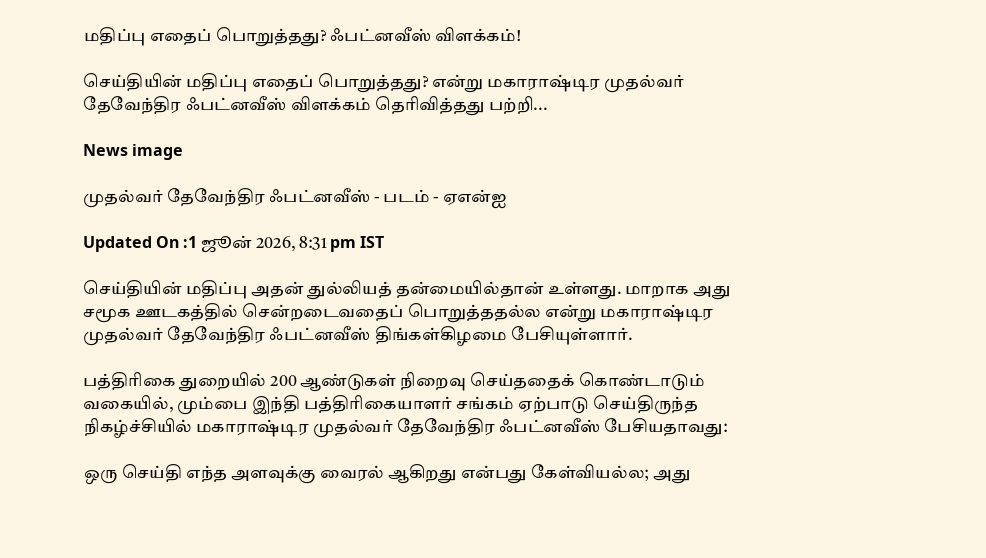மதிப்பு எதைப் பொறுத்தது? ஃபட்னவீஸ் விளக்கம்!

செய்தியின் மதிப்பு எதைப் பொறுத்தது? என்று மகாராஷ்டிர முதல்வர் தேவேந்திர ஃபட்னவீஸ் விளக்கம் தெரிவித்தது பற்றி...

News image

முதல்வர் தேவேந்திர ஃபட்னவீஸ் - படம் - ஏஎன்ஐ

Updated On :1 ஜூன் 2026, 8:31 pm IST

செய்தியின் மதிப்பு அதன் துல்லியத் தன்மையில்தான் உள்ளது. மாறாக அது சமூக ஊடகத்தில் சென்றடைவதைப் பொறுத்ததல்ல என்று மகாராஷ்டிர முதல்வர் தேவேந்திர ஃபட்னவீஸ் திங்கள்கிழமை பேசியுள்ளார்.

பத்திரிகை துறையில் 200 ஆண்டுகள் நிறைவு செய்ததைக் கொண்டாடும் வகையில், மும்பை இந்தி பத்திரிகையாளர் சங்கம் ஏற்பாடு செய்திருந்த நிகழ்ச்சியில் மகாராஷ்டிர முதல்வர் தேவேந்திர ஃபட்னவீஸ் பேசியதாவது:

ஒரு செய்தி எந்த அளவுக்கு வைரல் ஆகிறது என்பது கேள்வியல்ல; அது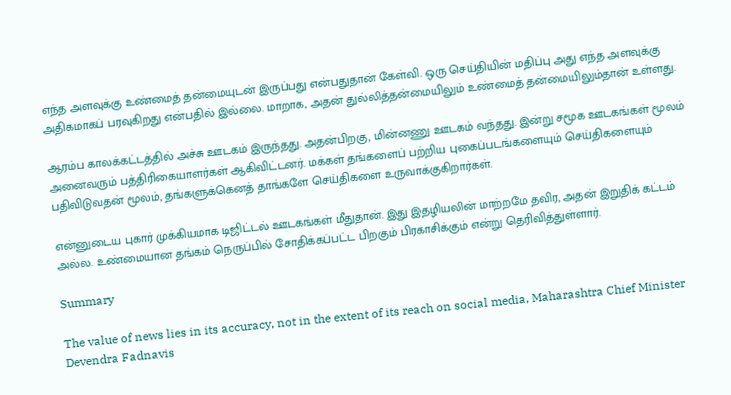எந்த அளவுக்கு உண்மைத் தன்மையுடன் இருப்பது என்பதுதான் கேள்வி. ஒரு செய்தியின் மதிப்பு அது எந்த அளவுக்கு அதிகமாகப் பரவுகிறது என்பதில் இல்லை. மாறாக, அதன் துல்லித்தன்மையிலும் உண்மைத் தன்மையிலும்தான் உள்ளது.

ஆரம்ப காலக்கட்டத்தில் அச்சு ஊடகம் இருந்தது. அதன்பிறகு, மின்னணு ஊடகம் வந்தது. இன்று சமூக ஊடகங்கள் மூலம் அனைவரும் பத்திரிகையாளர்கள் ஆகிவிட்டனர். மக்கள் தங்களைப் பற்றிய புகைப்படங்களையும் செய்திகளையும் பதிவிடுவதன் மூலம், தங்களுக்கெனத் தாங்களே செய்திகளை உருவாக்குகிறார்கள்.

என்னுடைய புகார் முக்கியமாக டிஜிட்டல் ஊடகங்கள் மீதுதான். இது இதழியலின் மாற்றமே தவிர, அதன் இறுதிக் கட்டம் அல்ல. உண்மையான தங்கம் நெருப்பில் சோதிக்கப்பட்ட பிறகும் பிரகாசிக்கும் என்று தெரிவித்துள்ளார்.

Summary

The value of news lies in its accuracy, not in the extent of its reach on social media, Maharashtra Chief Minister Devendra Fadnavis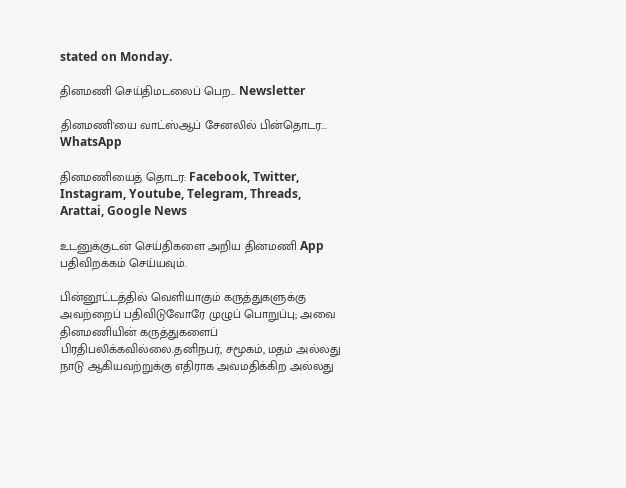stated on Monday.

தினமணி செய்திமடலைப் பெற... Newsletter

தினமணி'யை வாட்ஸ்ஆப் சேனலில் பின்தொடர... WhatsApp

தினமணியைத் தொடர: Facebook, Twitter, Instagram, Youtube, Telegram, Threads, Arattai, Google News

உடனுக்குடன் செய்திகளை அறிய தினமணி App பதிவிறக்கம் செய்யவும்.

பின்னூட்டத்தில் வெளியாகும் கருத்துகளுக்கு அவற்றைப் பதிவிடுவோரே முழுப் பொறுப்பு; அவை தினமணியின் கருத்துகளைப் பிரதிபலிக்கவில்லை.தனிநபர், சமூகம், மதம் அல்லது நாடு ஆகியவற்றுக்கு எதிராக அவமதிக்கிற அல்லது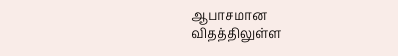ஆபாசமான விதத்திலுள்ள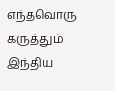எந்தவொரு கருத்தும் இந்திய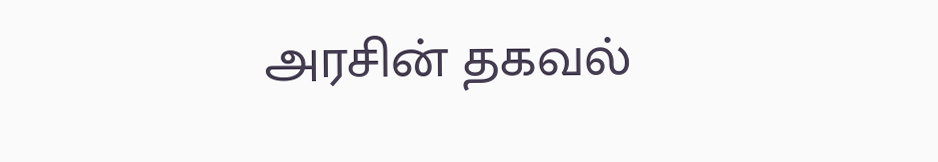அரசின் தகவல்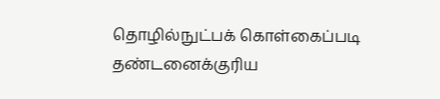தொழில்நுட்பக் கொள்கைப்படி தண்டனைக்குரிய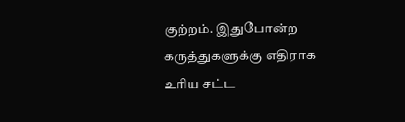குற்றம். இதுபோன்ற கருத்துகளுக்கு எதிராக உரிய சட்ட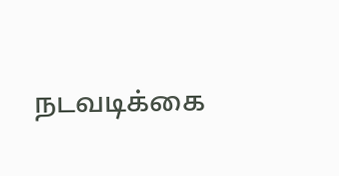நடவடிக்கை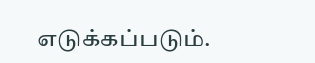எடுக்கப்படும்.